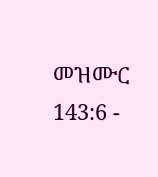መዝሙር 143:6 -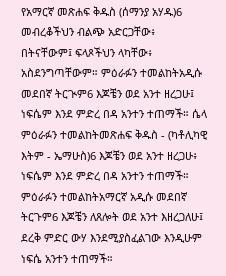የአማርኛ መጽሐፍ ቅዱስ (ሰማንያ አሃዱ)6 መብረቆችህን ብልጭ አድርጋቸው፥ በትናቸውም፤ ፍላጾችህን ላካቸው፥ አስደንግጣቸውም። ምዕራፉን ተመልከትአዲሱ መደበኛ ትርጒም6 እጆቼን ወደ አንተ ዘረጋሁ፤ ነፍሴም እንደ ምድረ በዳ አንተን ተጠማች። ሴላ ምዕራፉን ተመልከትመጽሐፍ ቅዱስ - (ካቶሊካዊ እትም - ኤማሁስ)6 እጆቼን ወደ አንተ ዘረጋሁ፥ ነፍሴም እንደ ምድረ በዳ አንተን ተጠማች። ምዕራፉን ተመልከትአማርኛ አዲሱ መደበኛ ትርጉም6 እጆቼን ለጸሎት ወደ አንተ እዘረጋለሁ፤ ደረቅ ምድር ውሃ እንደሚያስፈልገው እንዲሁም ነፍሴ አንተን ተጠማች።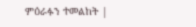ምዕራፉን ተመልከት |